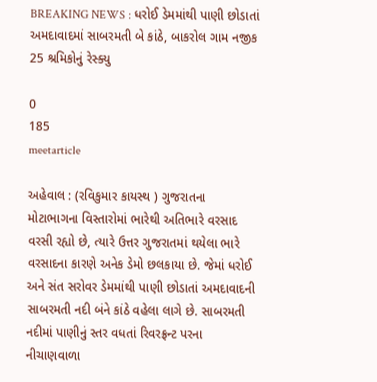BREAKING NEWS : ધરોઈ ડેમમાંથી પાણી છોડાતાં અમદાવાદમાં સાબરમતી બે કાંઠે, બાકરોલ ગામ નજીક 25 શ્રમિકોનું રેસ્ક્યુ

0
185
meetarticle

અહેવાલ : (રવિકુમાર કાયસ્થ ) ગુજરાતના મોટાભાગના વિસ્તારોમાં ભારેથી અતિભારે વરસાદ વરસી રહ્યો છે, ત્યારે ઉત્તર ગુજરાતમાં થયેલા ભારે વરસાદના કારણે અનેક ડેમો છલકાયા છે. જેમાં ધરોઈ અને સંત સરોવર ડેમમાંથી પાણી છોડાતાં અમદાવાદની સાબરમતી નદી બંને કાંઠે વહેલા લાગે છે. સાબરમતી નદીમાં પાણીનું સ્તર વધતાં રિવરફ્રન્ટ પરના નીચાણવાળા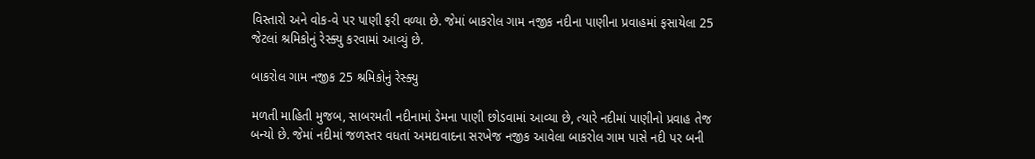વિસ્તારો અને વોક-વે પર પાણી ફરી વળ્યા છે. જેમાં બાકરોલ ગામ નજીક નદીના પાણીના પ્રવાહમાં ફસાયેલા 25 જેટલાં શ્રમિકોનું રેસ્ક્યુ કરવામાં આવ્યું છે.

બાકરોલ ગામ નજીક 25 શ્રમિકોનું રેસ્ક્યુ

મળતી માહિતી મુજબ, સાબરમતી નદીનામાં ડેમના પાણી છોડવામાં આવ્યા છે, ત્યારે નદીમાં પાણીનો પ્રવાહ તેજ બન્યો છે. જેમાં નદીમાં જળસ્તર વધતાં અમદાવાદના સરખેજ નજીક આવેલા બાકરોલ ગામ પાસે નદી પર બની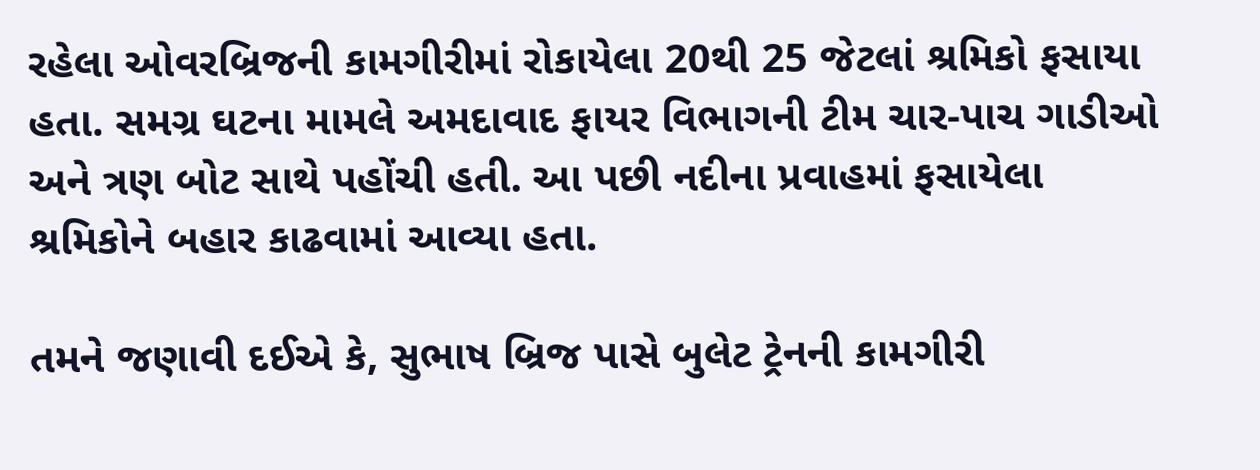રહેલા ઓવરબ્રિજની કામગીરીમાં રોકાયેલા 20થી 25 જેટલાં શ્રમિકો ફસાયા હતા. સમગ્ર ઘટના મામલે અમદાવાદ ફાયર વિભાગની ટીમ ચાર-પાચ ગાડીઓ અને ત્રણ બોટ સાથે પહોંચી હતી. આ પછી નદીના પ્રવાહમાં ફસાયેલા શ્રમિકોને બહાર કાઢવામાં આવ્યા હતા.

તમને જણાવી દઈએ કે, સુભાષ બ્રિજ પાસે બુલેટ ટ્રેનની કામગીરી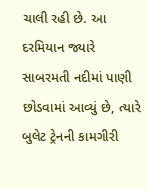ચાલી રહી છે. આ દરમિયાન જ્યારે સાબરમતી નદીમાં પાણી છોડવામાં આવ્યું છે, ત્યારે બુલેટ ટ્રેનની કામગીરી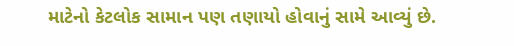માટેનો કેટલોક સામાન પણ તણાયો હોવાનું સામે આવ્યું છે.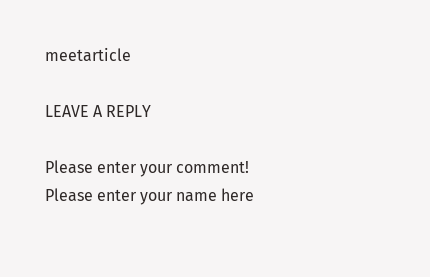meetarticle

LEAVE A REPLY

Please enter your comment!
Please enter your name here